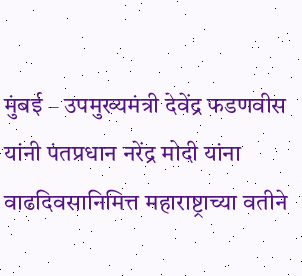मुंबई – उपमुख्यमंत्री देवेंद्र फडणवीस यांनी पंतप्रधान नरेंद्र मोदी यांना वाढदिवसानिमित्त महाराष्ट्राच्या वतीने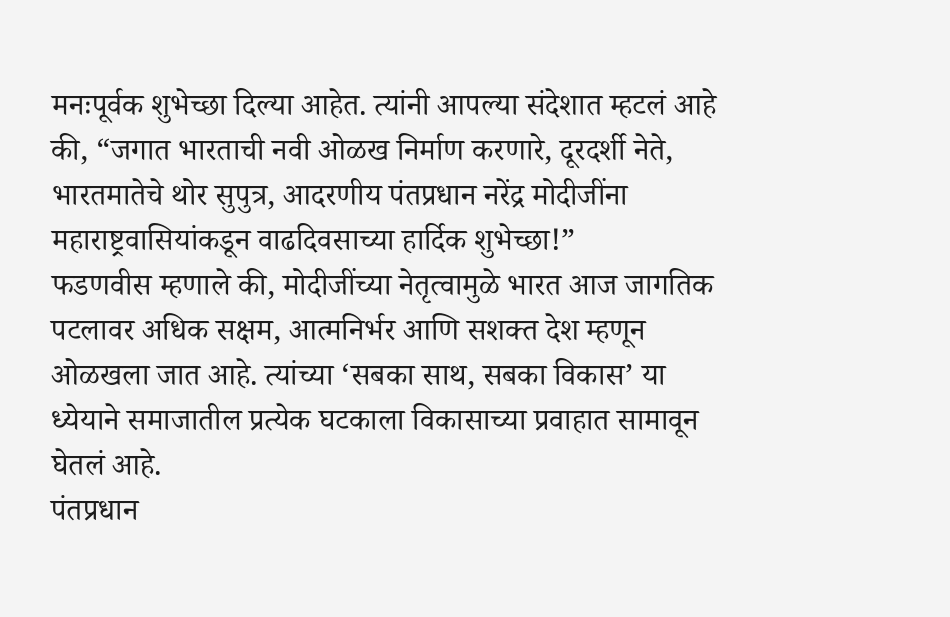मनःपूर्वक शुभेच्छा दिल्या आहेत. त्यांनी आपल्या संदेशात म्हटलं आहे की, “जगात भारताची नवी ओळख निर्माण करणारे, दूरदर्शी नेते, भारतमातेचे थोर सुपुत्र, आदरणीय पंतप्रधान नरेंद्र मोदीजींना महाराष्ट्रवासियांकडून वाढदिवसाच्या हार्दिक शुभेच्छा!”
फडणवीस म्हणाले की, मोदीजींच्या नेतृत्वामुळे भारत आज जागतिक पटलावर अधिक सक्षम, आत्मनिर्भर आणि सशक्त देश म्हणून ओळखला जात आहे. त्यांच्या ‘सबका साथ, सबका विकास’ या ध्येयाने समाजातील प्रत्येक घटकाला विकासाच्या प्रवाहात सामावून घेतलं आहे.
पंतप्रधान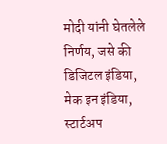मोदी यांनी घेतलेले निर्णय, जसे की डिजिटल इंडिया, मेक इन इंडिया, स्टार्टअप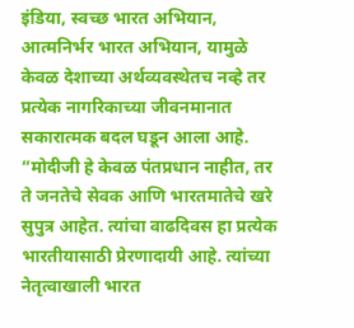इंडिया, स्वच्छ भारत अभियान, आत्मनिर्भर भारत अभियान, यामुळे केवळ देशाच्या अर्थव्यवस्थेतच नव्हे तर प्रत्येक नागरिकाच्या जीवनमानात सकारात्मक बदल घडून आला आहे.
“मोदीजी हे केवळ पंतप्रधान नाहीत, तर ते जनतेचे सेवक आणि भारतमातेचे खरे सुपुत्र आहेत. त्यांचा वाढदिवस हा प्रत्येक भारतीयासाठी प्रेरणादायी आहे. त्यांच्या नेतृत्वाखाली भारत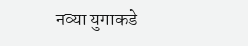नव्या युगाकडे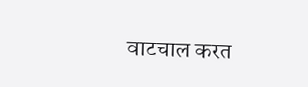वाटचाल करत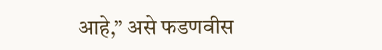आहे,” असे फडणवीस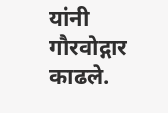यांनी गौरवोद्गार काढले.